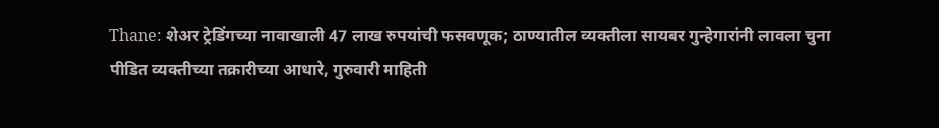Thane: शेअर ट्रेडिंगच्या नावाखाली 47 लाख रुपयांची फसवणूक; ठाण्यातील व्यक्तीला सायबर गुन्हेगारांनी लावला चुना
पीडित व्यक्तीच्या तक्रारीच्या आधारे, गुरुवारी माहिती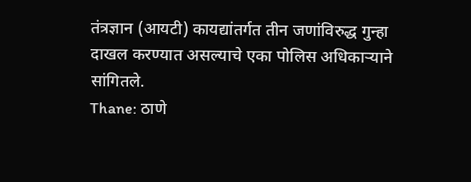तंत्रज्ञान (आयटी) कायद्यांतर्गत तीन जणांविरुद्ध गुन्हा दाखल करण्यात असल्याचे एका पोलिस अधिकाऱ्याने सांगितले.
Thane: ठाणे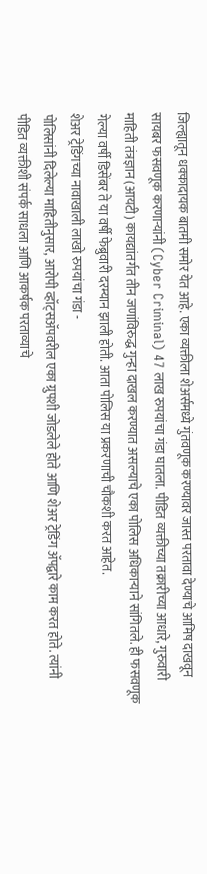जिल्ह्यातून धक्कादायक बातमी समोर येत आहे. एका व्यक्तीला शेअर्समध्ये गुंतवणूक करण्यावर जास्त परतावा देण्याचे आमिष दाखवून सायबर फसवणूक करणाऱ्यांनी (Cyber Criminal) 47 लाख रुपयांचा गंडा घातला. पीडित व्यक्तीच्या तक्रारीच्या आधारे, गुरुवारी माहिती तंत्रज्ञान (आयटी) कायद्यांतर्गत तीन जणांविरुद्ध गुन्हा दाखल करण्यात असल्याचे एका पोलिस अधिकाऱ्याने सांगितले. ही फसवणूक गेल्या वर्षी डिसेंबर ते या वर्षी फेब्रुवारी दरम्यान झाली होती. आता पोलिस या प्रकरणाची चौकशी करत आहेत.
शेअर ट्रेडिंगच्या नावाखाली लाखो रुपयांचा गंडा -
पोलिसांनी दिलेल्या माहितीनुसार, आरोपी व्हॉट्सॲपवरील एका ग्रुपशी जोडलेले होते आणि शेअर ट्रेडिंग ॲपद्वारे काम करत होते. त्यांनी पीडित व्यक्तीशी संपर्क साधला आणि आकर्षक परताव्याचे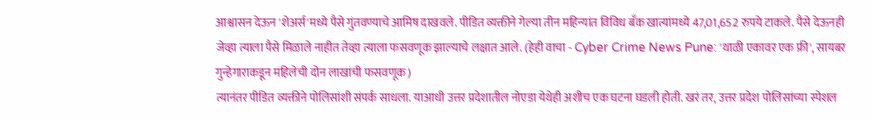आश्वासन देऊन 'शेअर्स'मध्ये पैसे गुंतवण्याचे आमिष दाखवले. पीडित व्यक्तीने गेल्या तीन महिन्यांत विविध बँक खात्यांमध्ये 47,01,652 रुपये टाकले. पैसे देऊनही जेव्हा त्याला पैसे मिळाले नाहीत तेव्हा त्याला फसवणूक झाल्याचे लक्षात आले. (हेही वाचा - Cyber Crime News Pune: 'थाळी एकावर एक फ्री', सायबर गुन्हेगाराकडून महिलेची दोन लाखांची फसवणूक)
त्यानंतर पीडित व्यक्तीने पोलिसांशी संपर्क साधला. याआधी उत्तर प्रदेशातील नोएडा येथेही अशीच एक घटना घडली होती. खरं तर, उत्तर प्रदेश पोलिसांच्या स्पेशल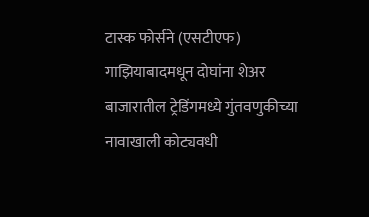टास्क फोर्सने (एसटीएफ) गाझियाबादमधून दोघांना शेअर बाजारातील ट्रेडिंगमध्ये गुंतवणुकीच्या नावाखाली कोट्यवधी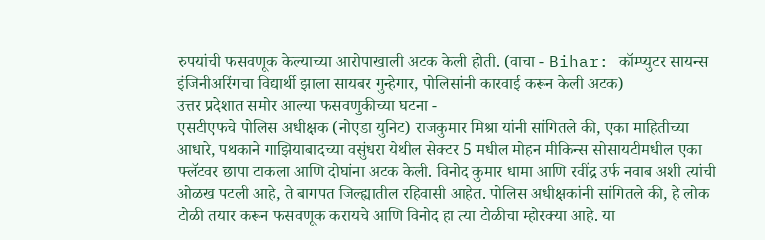रुपयांची फसवणूक केल्याच्या आरोपाखाली अटक केली होती. (वाचा - Bihar: कॉम्प्युटर सायन्स इंजिनीअरिंगचा विद्यार्थी झाला सायबर गुन्हेगार, पोलिसांनी कारवाई करून केली अटक)
उत्तर प्रदेशात समोर आल्या फसवणुकीच्या घटना -
एसटीएफचे पोलिस अधीक्षक (नोएडा युनिट) राजकुमार मिश्रा यांनी सांगितले की, एका माहितीच्या आधारे, पथकाने गाझियाबादच्या वसुंधरा येथील सेक्टर 5 मधील मोहन मीकिन्स सोसायटीमधील एका फ्लॅटवर छापा टाकला आणि दोघांना अटक केली. विनोद कुमार धामा आणि रवींद्र उर्फ नवाब अशी त्यांची ओळख पटली आहे, ते बागपत जिल्ह्यातील रहिवासी आहेत. पोलिस अधीक्षकांनी सांगितले की, हे लोक टोळी तयार करून फसवणूक करायचे आणि विनोद हा त्या टोळीचा म्होरक्या आहे. या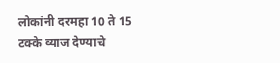लोकांनी दरमहा 10 ते 15 टक्के व्याज देण्याचे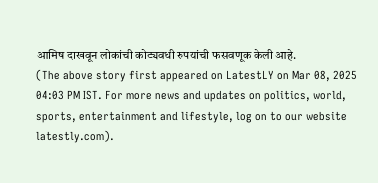आमिष दाखवून लोकांची कोट्यवधी रुपयांची फसवणूक केली आहे.
(The above story first appeared on LatestLY on Mar 08, 2025 04:03 PM IST. For more news and updates on politics, world, sports, entertainment and lifestyle, log on to our website latestly.com).